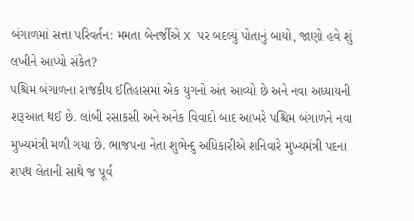બંગાળમાં સત્તા પરિવર્તન: મમતા બેનર્જીએ X પર બદલ્યું પોતાનું બાયો, જાણો હવે શું લખીને આપ્યો સંકેત?
પશ્ચિમ બંગાળના રાજકીય ઈતિહાસમાં એક યુગનો અંત આવ્યો છે અને નવા અધ્યાયની શરૂઆત થઈ છે. લાંબી રસાકસી અને અનેક વિવાદો બાદ આખરે પશ્ચિમ બંગાળને નવા મુખ્યમંત્રી મળી ગયા છે. ભાજપના નેતા શુભેન્દુ અધિકારીએ શનિવારે મુખ્યમંત્રી પદના શપથ લેતાની સાથે જ પૂર્વ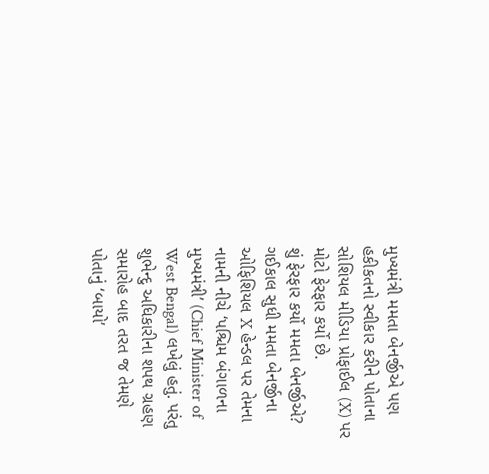મુખ્યમંત્રી મમતા બેનર્જીએ પણ હકીકતનો સ્વીકાર કરીને પોતાના સોશિયલ મીડિયા પ્રોફાઈલ (X) પર મોટો ફેરફાર કર્યો છે.
શું ફેરફાર કર્યો મમતા બેનર્જીએ?
ગઈકાલ સુધી મમતા બેનર્જીના ઓફિશિયલ X હેન્ડલ પર તેમના નામની નીચે ‘પશ્ચિમ બંગાળના મુખ્યમંત્રી’ (Chief Minister of West Bengal) લખેલું હતું. પરંતુ શુભેન્દુ અધિકારીના શપથ ગ્રહણ સમારોહ બાદ તરત જ તેમણે પોતાનું ‘બાયો’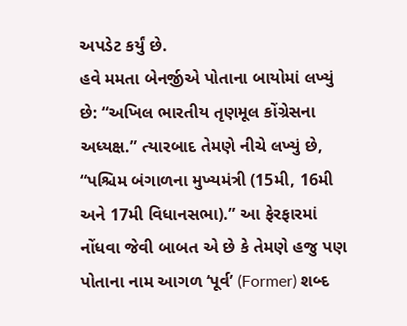અપડેટ કર્યું છે.
હવે મમતા બેનર્જીએ પોતાના બાયોમાં લખ્યું છે: “અખિલ ભારતીય તૃણમૂલ કોંગ્રેસના અધ્યક્ષ.” ત્યારબાદ તેમણે નીચે લખ્યું છે, “પશ્ચિમ બંગાળના મુખ્યમંત્રી (15મી, 16મી અને 17મી વિધાનસભા).” આ ફેરફારમાં નોંધવા જેવી બાબત એ છે કે તેમણે હજુ પણ પોતાના નામ આગળ ‘પૂર્વ’ (Former) શબ્દ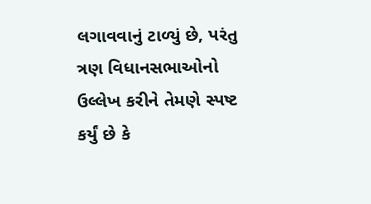લગાવવાનું ટાળ્યું છે, પરંતુ ત્રણ વિધાનસભાઓનો ઉલ્લેખ કરીને તેમણે સ્પષ્ટ કર્યું છે કે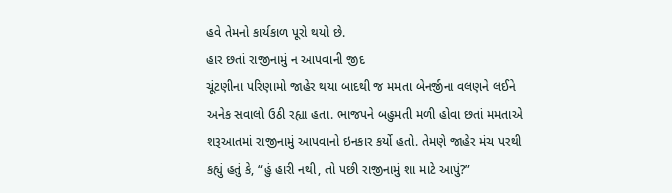હવે તેમનો કાર્યકાળ પૂરો થયો છે.
હાર છતાં રાજીનામું ન આપવાની જીદ
ચૂંટણીના પરિણામો જાહેર થયા બાદથી જ મમતા બેનર્જીના વલણને લઈને અનેક સવાલો ઉઠી રહ્યા હતા. ભાજપને બહુમતી મળી હોવા છતાં મમતાએ શરૂઆતમાં રાજીનામું આપવાનો ઇનકાર કર્યો હતો. તેમણે જાહેર મંચ પરથી કહ્યું હતું કે, “હું હારી નથી, તો પછી રાજીનામું શા માટે આપું?”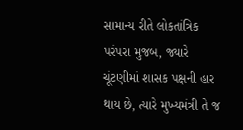સામાન્ય રીતે લોકતાંત્રિક પરંપરા મુજબ, જ્યારે ચૂંટણીમાં શાસક પક્ષની હાર થાય છે, ત્યારે મુખ્યમંત્રી તે જ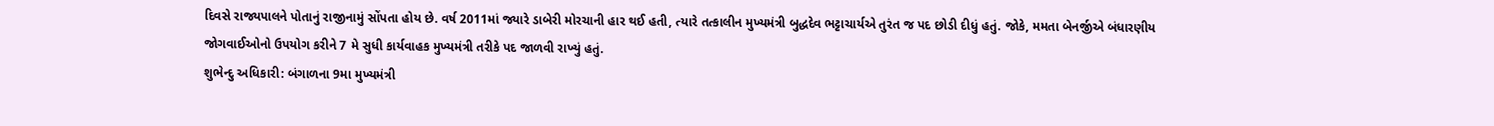દિવસે રાજ્યપાલને પોતાનું રાજીનામું સોંપતા હોય છે. વર્ષ 2011માં જ્યારે ડાબેરી મોરચાની હાર થઈ હતી, ત્યારે તત્કાલીન મુખ્યમંત્રી બુદ્ધદેવ ભટ્ટાચાર્યએ તુરંત જ પદ છોડી દીધું હતું. જોકે, મમતા બેનર્જીએ બંધારણીય જોગવાઈઓનો ઉપયોગ કરીને 7 મે સુધી કાર્યવાહક મુખ્યમંત્રી તરીકે પદ જાળવી રાખ્યું હતું.
શુભેન્દુ અધિકારી: બંગાળના 9મા મુખ્યમંત્રી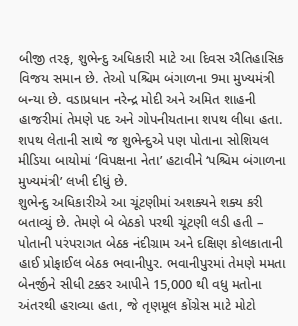બીજી તરફ, શુભેન્દુ અધિકારી માટે આ દિવસ ઐતિહાસિક વિજય સમાન છે. તેઓ પશ્ચિમ બંગાળના 9મા મુખ્યમંત્રી બન્યા છે. વડાપ્રધાન નરેન્દ્ર મોદી અને અમિત શાહની હાજરીમાં તેમણે પદ અને ગોપનીયતાના શપથ લીધા હતા. શપથ લેતાની સાથે જ શુભેન્દુએ પણ પોતાના સોશિયલ મીડિયા બાયોમાં ‘વિપક્ષના નેતા’ હટાવીને ‘પશ્ચિમ બંગાળના મુખ્યમંત્રી’ લખી દીધું છે.
શુભેન્દુ અધિકારીએ આ ચૂંટણીમાં અશક્યને શક્ય કરી બતાવ્યું છે. તેમણે બે બેઠકો પરથી ચૂંટણી લડી હતી – પોતાની પરંપરાગત બેઠક નંદીગ્રામ અને દક્ષિણ કોલકાતાની હાઈ પ્રોફાઈલ બેઠક ભવાનીપુર. ભવાનીપુરમાં તેમણે મમતા બેનર્જીને સીધી ટક્કર આપીને 15,000 થી વધુ મતોના અંતરથી હરાવ્યા હતા, જે તૃણમૂલ કોંગ્રેસ માટે મોટો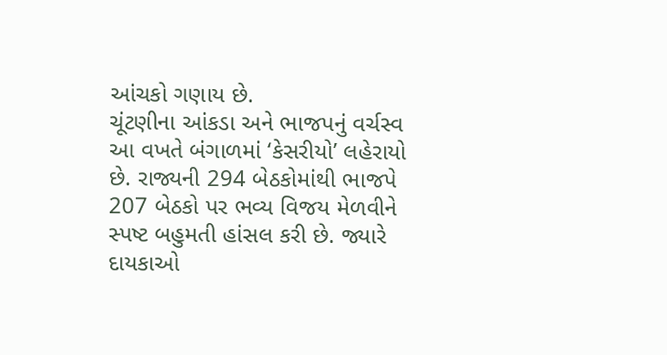આંચકો ગણાય છે.
ચૂંટણીના આંકડા અને ભાજપનું વર્ચસ્વ
આ વખતે બંગાળમાં ‘કેસરીયો’ લહેરાયો છે. રાજ્યની 294 બેઠકોમાંથી ભાજપે 207 બેઠકો પર ભવ્ય વિજય મેળવીને સ્પષ્ટ બહુમતી હાંસલ કરી છે. જ્યારે દાયકાઓ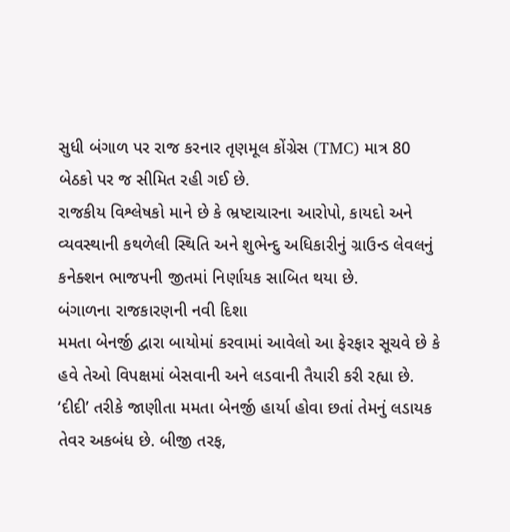સુધી બંગાળ પર રાજ કરનાર તૃણમૂલ કોંગ્રેસ (TMC) માત્ર 80 બેઠકો પર જ સીમિત રહી ગઈ છે.
રાજકીય વિશ્લેષકો માને છે કે ભ્રષ્ટાચારના આરોપો, કાયદો અને વ્યવસ્થાની કથળેલી સ્થિતિ અને શુભેન્દુ અધિકારીનું ગ્રાઉન્ડ લેવલનું કનેક્શન ભાજપની જીતમાં નિર્ણાયક સાબિત થયા છે.
બંગાળના રાજકારણની નવી દિશા
મમતા બેનર્જી દ્વારા બાયોમાં કરવામાં આવેલો આ ફેરફાર સૂચવે છે કે હવે તેઓ વિપક્ષમાં બેસવાની અને લડવાની તૈયારી કરી રહ્યા છે. ‘દીદી’ તરીકે જાણીતા મમતા બેનર્જી હાર્યા હોવા છતાં તેમનું લડાયક તેવર અકબંધ છે. બીજી તરફ,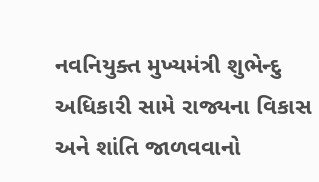નવનિયુક્ત મુખ્યમંત્રી શુભેન્દુ અધિકારી સામે રાજ્યના વિકાસ અને શાંતિ જાળવવાનો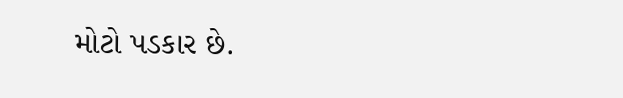મોટો પડકાર છે.